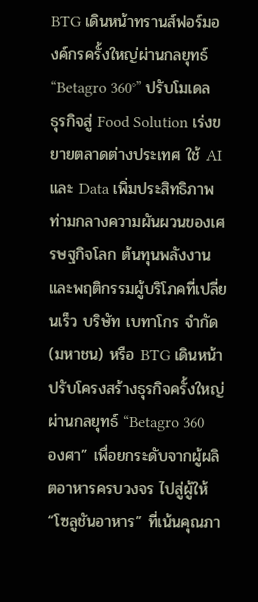BTG เดินหน้าทรานส์ฟอร์มองค์กรครั้งใหญ่ผ่านกลยุทธ์ “Betagro 360°” ปรับโมเดลธุรกิจสู่ Food Solution เร่งขยายตลาดต่างประเทศ ใช้ AI และ Data เพิ่มประสิทธิภาพ
ท่ามกลางความผันผวนของเศรษฐกิจโลก ต้นทุนพลังงาน และพฤติกรรมผู้บริโภคที่เปลี่ยนเร็ว บริษัท เบทาโกร จำกัด (มหาชน) หรือ BTG เดินหน้าปรับโครงสร้างธุรกิจครั้งใหญ่ ผ่านกลยุทธ์ “Betagro 360 องศา” เพื่อยกระดับจากผู้ผลิตอาหารครบวงจร ไปสู่ผู้ให้ “โซลูชันอาหาร” ที่เน้นคุณภา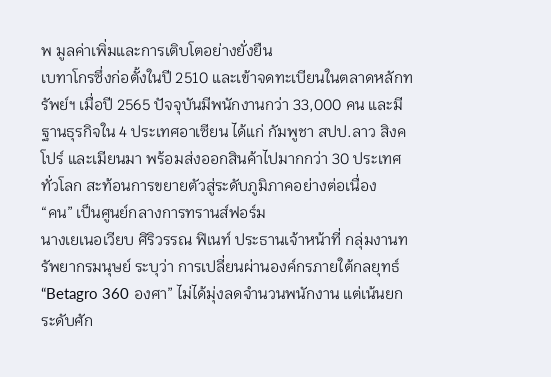พ มูลค่าเพิ่มและการเติบโตอย่างยั่งยืน
เบทาโกรซึ่งก่อตั้งในปี 2510 และเข้าจดทะเบียนในตลาดหลักทรัพย์ฯ เมื่อปี 2565 ปัจจุบันมีพนักงานกว่า 33,000 คน และมีฐานธุรกิจใน 4 ประเทศอาเซียน ได้แก่ กัมพูชา สปป.ลาว สิงคโปร์ และเมียนมา พร้อมส่งออกสินค้าไปมากกว่า 30 ประเทศทั่วโลก สะท้อนการขยายตัวสู่ระดับภูมิภาคอย่างต่อเนื่อง
“คน” เป็นศูนย์กลางการทรานส์ฟอร์ม
นางเยเนอเวียบ ศิริวรรณ ฟิเนท์ ประธานเจ้าหน้าที่ กลุ่มงานทรัพยากรมนุษย์ ระบุว่า การเปลี่ยนผ่านองค์กรภายใต้กลยุทธ์ “Betagro 360 องศา” ไม่ได้มุ่งลดจำนวนพนักงาน แต่เน้นยกระดับศัก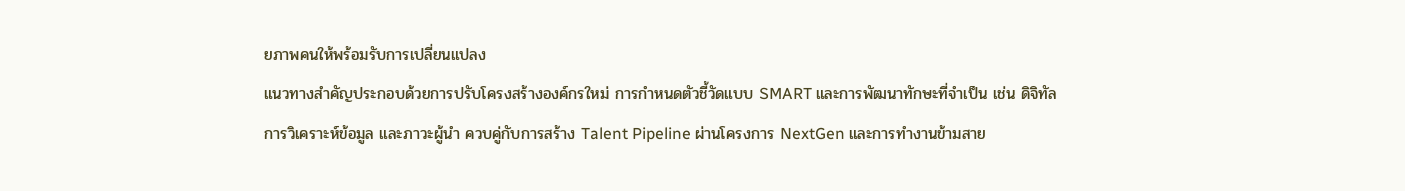ยภาพคนให้พร้อมรับการเปลี่ยนแปลง
แนวทางสำคัญประกอบด้วยการปรับโครงสร้างองค์กรใหม่ การกำหนดตัวชี้วัดแบบ SMART และการพัฒนาทักษะที่จำเป็น เช่น ดิจิทัล การวิเคราะห์ข้อมูล และภาวะผู้นำ ควบคู่กับการสร้าง Talent Pipeline ผ่านโครงการ NextGen และการทำงานข้ามสาย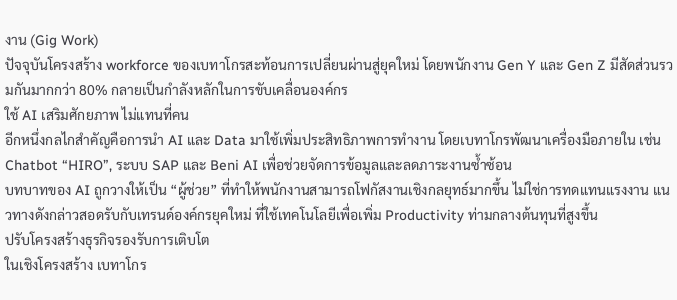งาน (Gig Work)
ปัจจุบันโครงสร้าง workforce ของเบทาโกรสะท้อนการเปลี่ยนผ่านสู่ยุคใหม่ โดยพนักงาน Gen Y และ Gen Z มีสัดส่วนรวมกันมากกว่า 80% กลายเป็นกำลังหลักในการขับเคลื่อนองค์กร
ใช้ AI เสริมศักยภาพ ไม่แทนที่คน
อีกหนึ่งกลไกสำคัญคือการนำ AI และ Data มาใช้เพิ่มประสิทธิภาพการทำงาน โดยเบทาโกรพัฒนาเครื่องมือภายใน เช่น Chatbot “HIRO”, ระบบ SAP และ Beni AI เพื่อช่วยจัดการข้อมูลและลดภาระงานซ้ำซ้อน
บทบาทของ AI ถูกวางให้เป็น “ผู้ช่วย” ที่ทำให้พนักงานสามารถโฟกัสงานเชิงกลยุทธ์มากขึ้น ไม่ใช่การทดแทนแรงงาน แนวทางดังกล่าวสอดรับกับเทรนด์องค์กรยุคใหม่ ที่ใช้เทคโนโลยีเพื่อเพิ่ม Productivity ท่ามกลางต้นทุนที่สูงขึ้น
ปรับโครงสร้างธุรกิจรองรับการเติบโต
ในเชิงโครงสร้าง เบทาโกร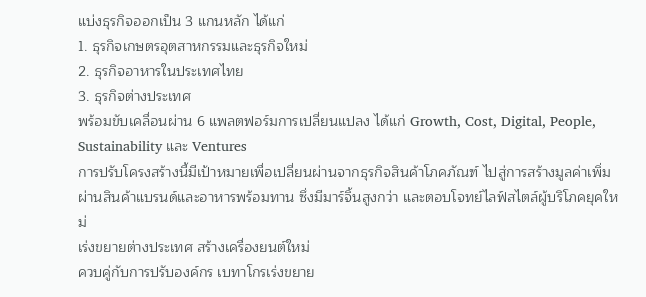แบ่งธุรกิจออกเป็น 3 แกนหลัก ได้แก่
1. ธุรกิจเกษตรอุตสาหกรรมและธุรกิจใหม่
2. ธุรกิจอาหารในประเทศไทย
3. ธุรกิจต่างประเทศ
พร้อมขับเคลื่อนผ่าน 6 แพลตฟอร์มการเปลี่ยนแปลง ได้แก่ Growth, Cost, Digital, People, Sustainability และ Ventures
การปรับโครงสร้างนี้มีเป้าหมายเพื่อเปลี่ยนผ่านจากธุรกิจสินค้าโภคภัณฑ์ ไปสู่การสร้างมูลค่าเพิ่มผ่านสินค้าแบรนด์และอาหารพร้อมทาน ซึ่งมีมาร์จิ้นสูงกว่า และตอบโจทย์ไลฟ์สไตล์ผู้บริโภคยุคใหม่
เร่งขยายต่างประเทศ สร้างเครื่องยนต์ใหม่
ควบคู่กับการปรับองค์กร เบทาโกรเร่งขยาย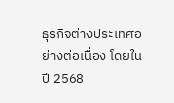ธุรกิจต่างประเทศอย่างต่อเนื่อง โดยในปี 2568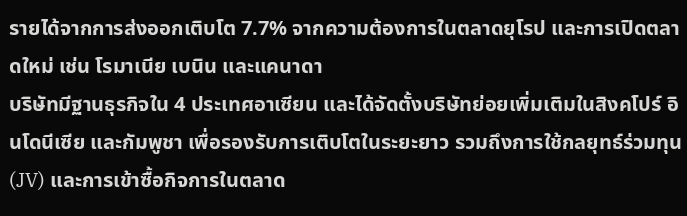รายได้จากการส่งออกเติบโต 7.7% จากความต้องการในตลาดยุโรป และการเปิดตลาดใหม่ เช่น โรมาเนีย เบนิน และแคนาดา
บริษัทมีฐานธุรกิจใน 4 ประเทศอาเซียน และได้จัดตั้งบริษัทย่อยเพิ่มเติมในสิงคโปร์ อินโดนีเซีย และกัมพูชา เพื่อรองรับการเติบโตในระยะยาว รวมถึงการใช้กลยุทธ์ร่วมทุน (JV) และการเข้าซื้อกิจการในตลาด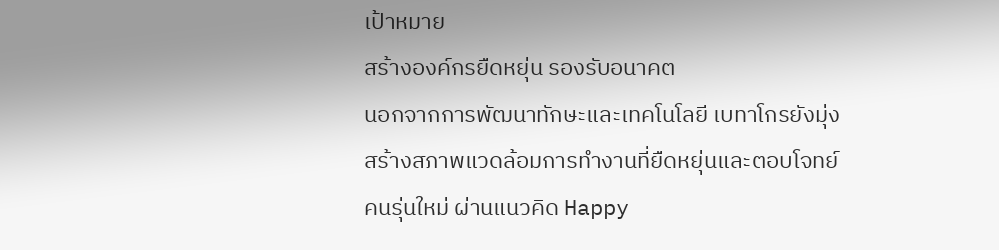เป้าหมาย
สร้างองค์กรยืดหยุ่น รองรับอนาคต
นอกจากการพัฒนาทักษะและเทคโนโลยี เบทาโกรยังมุ่งสร้างสภาพแวดล้อมการทำงานที่ยืดหยุ่นและตอบโจทย์คนรุ่นใหม่ ผ่านแนวคิด Happy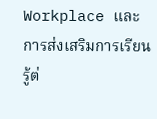Workplace และการส่งเสริมการเรียนรู้ต่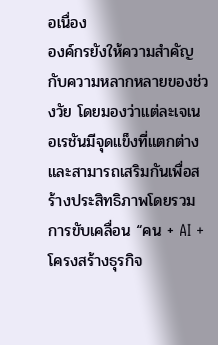อเนื่อง
องค์กรยังให้ความสำคัญกับความหลากหลายของช่วงวัย โดยมองว่าแต่ละเจเนอเรชันมีจุดแข็งที่แตกต่าง และสามารถเสริมกันเพื่อสร้างประสิทธิภาพโดยรวม
การขับเคลื่อน “คน + AI + โครงสร้างธุรกิจ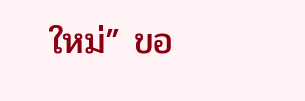ใหม่” ขอ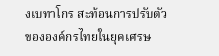งเบทาโกร สะท้อนการปรับตัวขององค์กรไทยในยุคเศรษ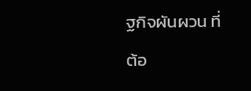ฐกิจผันผวน ที่ต้อ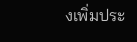งเพิ่มประ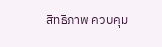สิทธิภาพ ควบคุม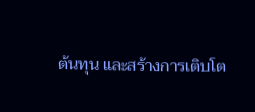ต้นทุน และสร้างการเติบโต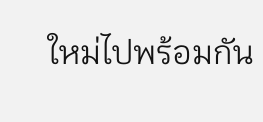ใหม่ไปพร้อมกัน